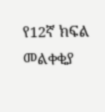የ12ኛ ክፍል መልቀቂያ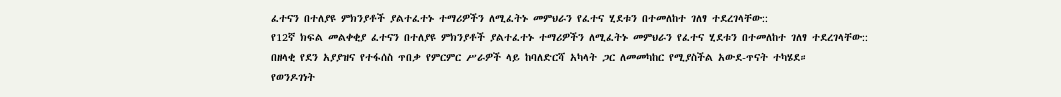ፈተናን በተለያዩ ምክንያቶች ያልተፈተኑ ተማሪዎችን ለሚፈትኑ መምህራን የፈተና ሂደቱን በተመለከተ ገለፃ ተደረገላቸው::
የ12ኛ ክፍል መልቀቂያ ፈተናን በተለያዩ ምክንያቶች ያልተፈተኑ ተማሪዎችን ለሚፈትኑ መምህራን የፈተና ሂደቱን በተመለከተ ገለፃ ተደረገላቸው::
በዘላቂ የደን አያያዝና የተፋሰስ ጥበቃ የምርምር ሥራዎች ላይ ከባለድርሻ አካላት ጋር ለመመካከር የሚያስችል አውደ-ጥናት ተካሄደ።
የወንዶገነት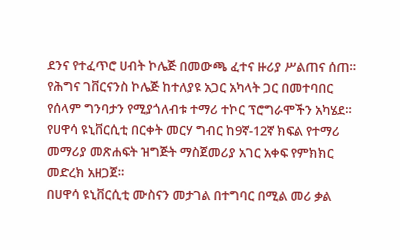ደንና የተፈጥሮ ሀብት ኮሌጅ በመውጫ ፈተና ዙሪያ ሥልጠና ሰጠ።
የሕግና ገቨርናንስ ኮሌጅ ከተለያዩ አጋር አካላት ጋር በመተባበር የሰላም ግንባታን የሚያጎለብቱ ተማሪ ተኮር ፕሮግራሞችን አካሄደ።
የሀዋሳ ዩኒቨርሲቲ በርቀት መርሃ ግብር ከ9ኛ-12ኛ ክፍል የተማሪ መማሪያ መጽሐፍት ዝግጅት ማስጀመሪያ አገር አቀፍ የምክክር መድረክ አዘጋጀ።
በሀዋሳ ዩኒቨርሲቲ ሙስናን መታገል በተግባር በሚል መሪ ቃል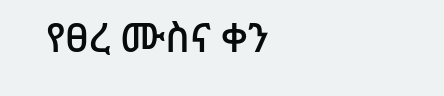የፀረ ሙስና ቀን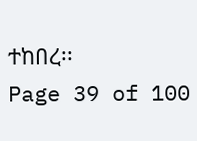ተከበረ፡፡
Page 39 of 100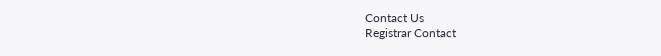Contact Us
Registrar Contact